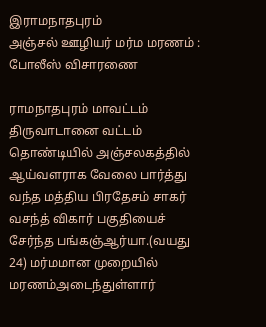இராமநாதபுரம்
அஞ்சல் ஊழியர் மர்ம மரணம் : போலீஸ் விசாரணை

ராமநாதபுரம் மாவட்டம் திருவாடானை வட்டம் தொண்டியில் அஞ்சலகத்தில் ஆய்வளராக வேலை பார்த்து வந்த மத்திய பிரதேசம் சாகர் வசந்த் விகார் பகுதியைச் சேர்ந்த பங்கஞ்ஆர்யா.(வயது 24) மர்மமான முறையில் மரணம்அடைந்துள்ளார்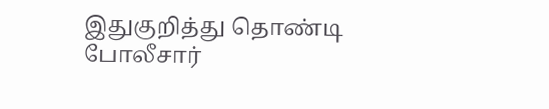இதுகுறித்து தொண்டி போலீசார்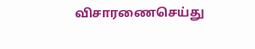விசாரணைசெய்து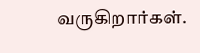வருகிறார்கள்.